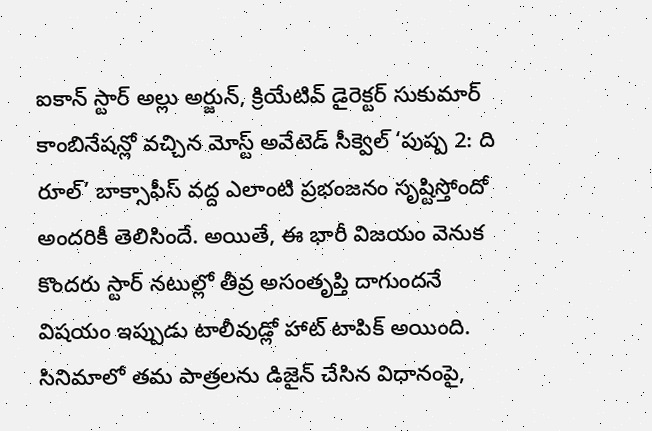ఐకాన్ స్టార్ అల్లు అర్జున్, క్రియేటివ్ డైరెక్టర్ సుకుమార్ కాంబినేషన్లో వచ్చిన మోస్ట్ అవేటెడ్ సీక్వెల్ ‘పుష్ప 2: ది రూల్’ బాక్సాఫీస్ వద్ద ఎలాంటి ప్రభంజనం సృష్టిస్తోందో అందరికీ తెలిసిందే. అయితే, ఈ భారీ విజయం వెనుక కొందరు స్టార్ నటుల్లో తీవ్ర అసంతృప్తి దాగుందనే విషయం ఇప్పుడు టాలీవుడ్లో హాట్ టాపిక్ అయింది. సినిమాలో తమ పాత్రలను డిజైన్ చేసిన విధానంపై,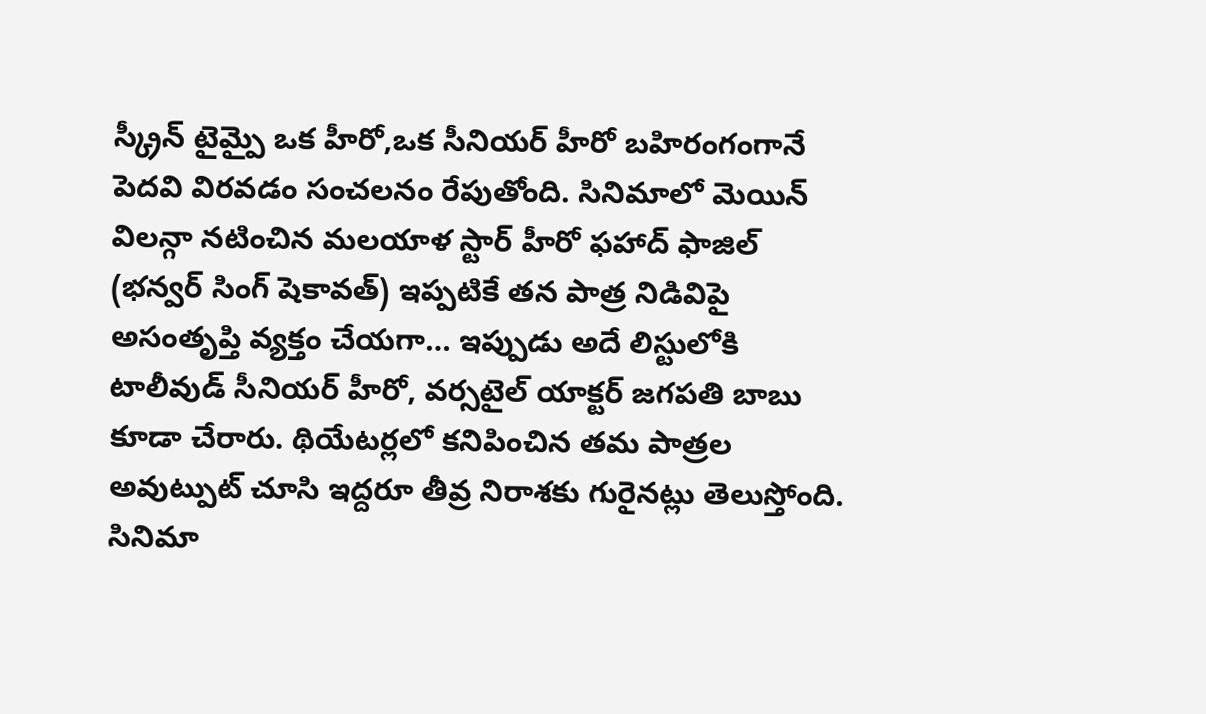స్క్రీన్ టైమ్పై ఒక హీరో,ఒక సీనియర్ హీరో బహిరంగంగానే పెదవి విరవడం సంచలనం రేపుతోంది. సినిమాలో మెయిన్ విలన్గా నటించిన మలయాళ స్టార్ హీరో ఫహాద్ ఫాజిల్ (భన్వర్ సింగ్ షెకావత్) ఇప్పటికే తన పాత్ర నిడివిపై అసంతృప్తి వ్యక్తం చేయగా… ఇప్పుడు అదే లిస్టులోకి టాలీవుడ్ సీనియర్ హీరో, వర్సటైల్ యాక్టర్ జగపతి బాబు కూడా చేరారు. థియేటర్లలో కనిపించిన తమ పాత్రల అవుట్పుట్ చూసి ఇద్దరూ తీవ్ర నిరాశకు గురైనట్లు తెలుస్తోంది.
సినిమా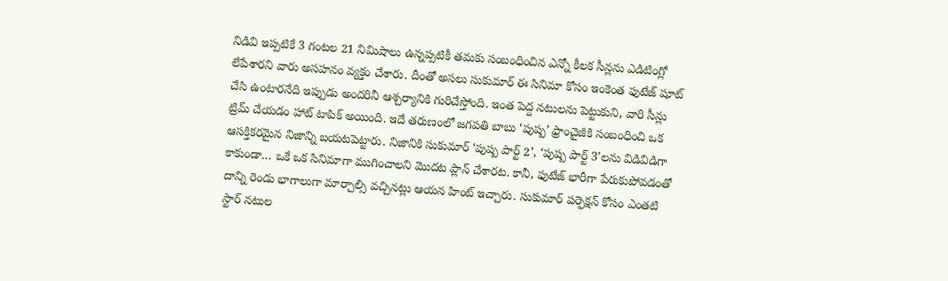నిడివి ఇప్పటికే 3 గంటల 21 నిమిషాలు ఉన్నప్పటికీ తమకు సంబంధించిన ఎన్నో కీలక సీన్లను ఎడిటింగ్లో లేపేశారని వారు అసహనం వ్యక్తం చేశారు. దీంతో అసలు సుకుమార్ ఈ సినిమా కోసం ఇంకెంత ఫుటేజ్ షూట్ చేసి ఉంటారనేది ఇప్పుడు అందరినీ ఆశ్చర్యానికి గురిచేస్తోంది. ఇంత పెద్ద నటులను పెట్టుకుని, వారి సీన్లు ట్రిమ్ చేయడం హాట్ టాపిక్ అయింది. ఇదే తరుణంలో జగపతి బాబు ‘పుష్ప’ ఫ్రాంచైజీకి సంబంధించి ఒక ఆసక్తికరమైన నిజాన్ని బయటపెట్టారు. నిజానికి సుకుమార్ ‘పుష్ప పార్ట్ 2’, ‘పుష్ప పార్ట్ 3’లను విడివిడిగా కాకుండా… ఒకే ఒక సినిమాగా ముగించాలని మొదట ప్లాన్ చేశారట. కానీ, ఫుటేజ్ భారీగా పేరుకుపోవడంతో దాన్ని రెండు భాగాలుగా మార్చాల్సి వచ్చినట్లు ఆయన హింట్ ఇచ్చారు. సుకుమార్ పర్ఫెక్షన్ కోసం ఎంతటి స్టార్ నటుల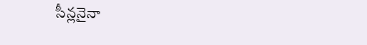సీన్లనైనా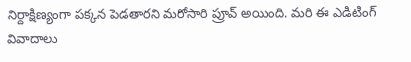నిర్దాక్షిణ్యంగా పక్కన పెడతారని మరోసారి ప్రూవ్ అయింది. మరి ఈ ఎడిటింగ్ వివాదాలు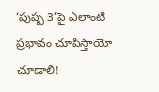‘పుష్ప 3’పై ఎలాంటి ప్రభావం చూపిస్తాయో చూడాలి!